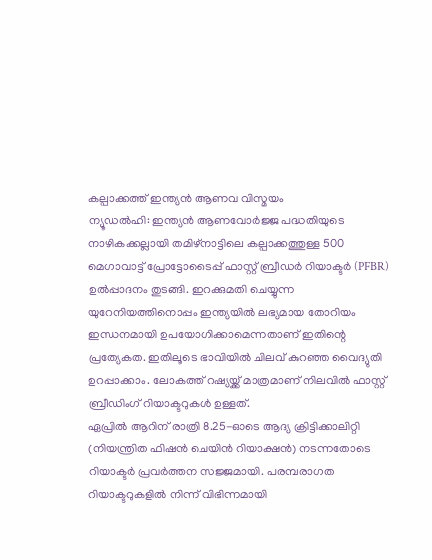കല്പാക്കത്ത് ഇന്ത്യൻ ആണവ വിസ്മയം
ന്യൂഡൽഹി: ഇന്ത്യൻ ആണവോർജ്ജ പദ്ധതിയുടെ നാഴികക്കല്ലായി തമിഴ്നാട്ടിലെ കല്പാക്കത്തുള്ള 500 മെഗാവാട്ട് പ്രോട്ടോടൈപ്പ് ഫാസ്റ്റ് ബ്രീഡർ റിയാക്ടർ (PFBR) ഉൽപ്പാദനം തുടങ്ങി. ഇറക്കുമതി ചെയ്യുന്ന യുറേനിയത്തിനൊപ്പം ഇന്ത്യയിൽ ലഭ്യമായ തോറിയം ഇന്ധനമായി ഉപയോഗിക്കാമെന്നതാണ് ഇതിന്റെ പ്രത്യേകത. ഇതിലൂടെ ഭാവിയിൽ ചിലവ് കുറഞ്ഞ വൈദ്യുതി ഉറപ്പാക്കാം. ലോകത്ത് റഷ്യയ്ക്ക് മാത്രമാണ് നിലവിൽ ഫാസ്റ്റ് ബ്രീഡിംഗ് റിയാക്ടറുകൾ ഉള്ളത്.
ഏപ്രിൽ ആറിന് രാത്രി 8.25-ഓടെ ആദ്യ ക്രിട്ടിക്കാലിറ്റി (നിയന്ത്രിത ഫിഷൻ ചെയിൻ റിയാക്ഷൻ) നടന്നതോടെ റിയാക്ടർ പ്രവർത്തന സജ്ജമായി. പരമ്പരാഗത റിയാക്ടറുകളിൽ നിന്ന് വിഭിന്നമായി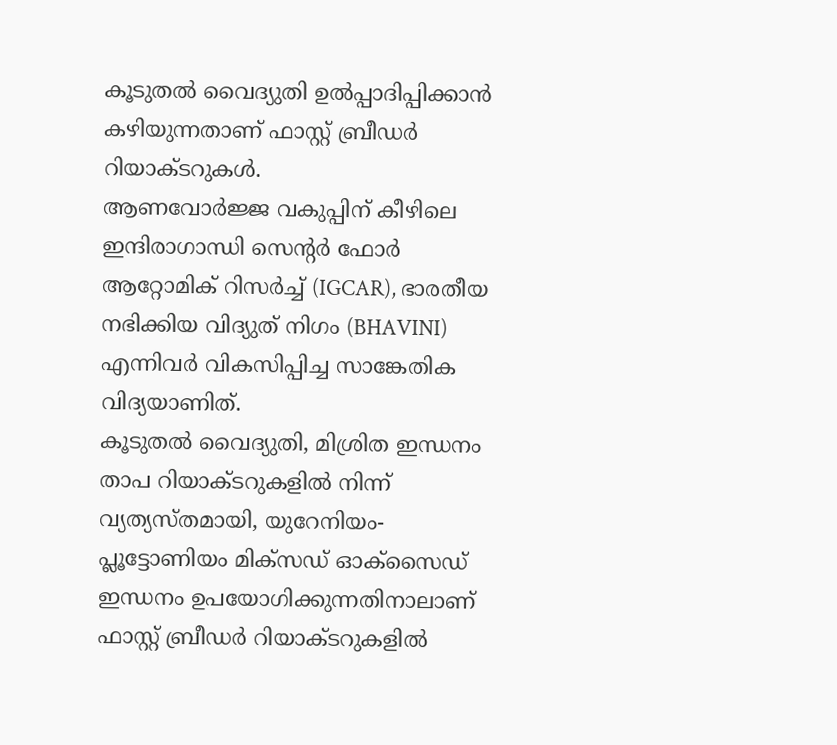കൂടുതൽ വൈദ്യുതി ഉൽപ്പാദിപ്പിക്കാൻ കഴിയുന്നതാണ് ഫാസ്റ്റ് ബ്രീഡർ റിയാക്ടറുകൾ.
ആണവോർജ്ജ വകുപ്പിന് കീഴിലെ ഇന്ദിരാഗാന്ധി സെന്റർ ഫോർ ആറ്റോമിക് റിസർച്ച് (IGCAR), ഭാരതീയ നഭിക്കിയ വിദ്യുത് നിഗം (BHAVINI) എന്നിവർ വികസിപ്പിച്ച സാങ്കേതിക വിദ്യയാണിത്.
കൂടുതൽ വൈദ്യുതി, മിശ്രിത ഇന്ധനം
താപ റിയാക്ടറുകളിൽ നിന്ന് വ്യത്യസ്തമായി, യുറേനിയം-പ്ലൂട്ടോണിയം മിക്സഡ് ഓക്സൈഡ് ഇന്ധനം ഉപയോഗിക്കുന്നതിനാലാണ് ഫാസ്റ്റ് ബ്രീഡർ റിയാക്ടറുകളിൽ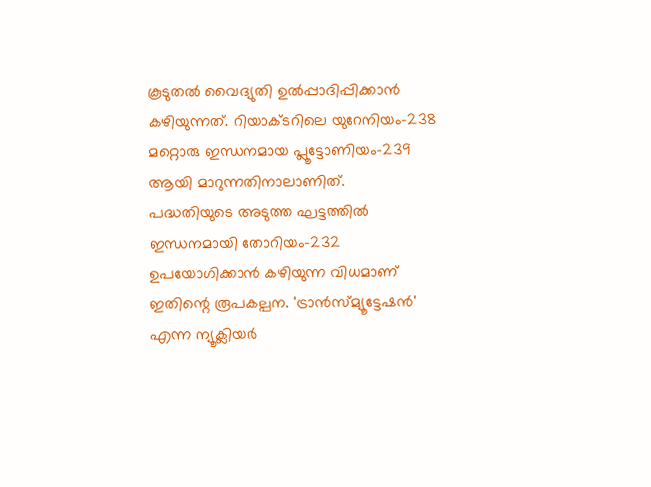കൂടുതൽ വൈദ്യുതി ഉൽപ്പാദിപ്പിക്കാൻ കഴിയുന്നത്. റിയാക്ടറിലെ യുറേനിയം-238 മറ്റൊരു ഇന്ധനമായ പ്ലൂട്ടോണിയം-239 ആയി മാറുന്നതിനാലാണിത്.
പദ്ധതിയുടെ അടുത്ത ഘട്ടത്തിൽ ഇന്ധനമായി തോറിയം-232 ഉപയോഗിക്കാൻ കഴിയുന്ന വിധമാണ് ഇതിന്റെ രൂപകല്പന. 'ട്രാൻസ്മ്യൂട്ടേഷൻ' എന്ന ന്യൂക്ലിയർ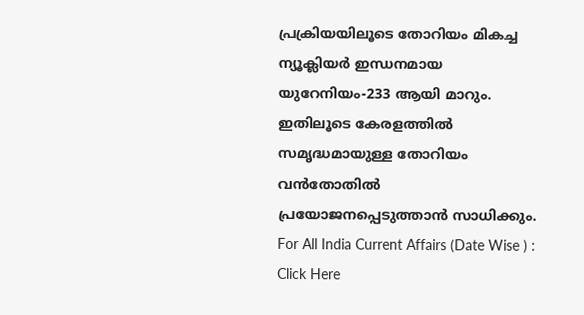പ്രക്രിയയിലൂടെ തോറിയം മികച്ച ന്യൂക്ലിയർ ഇന്ധനമായ യുറേനിയം-233 ആയി മാറും. ഇതിലൂടെ കേരളത്തിൽ സമൃദ്ധമായുള്ള തോറിയം വൻതോതിൽ പ്രയോജനപ്പെടുത്താൻ സാധിക്കും.
For All India Current Affairs (Date Wise ) : Click Here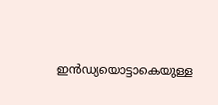ഇൻഡ്യയൊട്ടാകെയുള്ള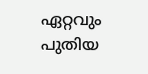ഏറ്റവും പുതിയ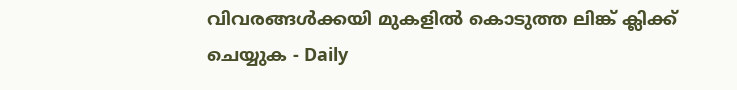വിവരങ്ങൾക്കയി മുകളിൽ കൊടുത്ത ലിങ്ക് ക്ലിക്ക് ചെയ്യുക - Daily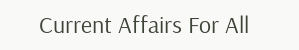Current Affairs For All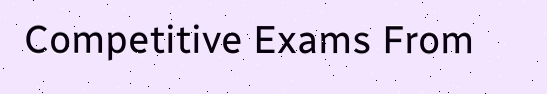Competitive Exams From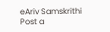eAriv Samskrithi
Post a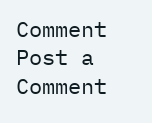Comment
Post a Comment